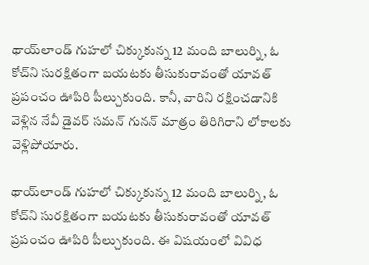థాయ్‌లాండ్‌ గుహలో చిక్కుకున్న 12 మంది బాలుర్ని, ఓ కోచ్‌ని సురక్షితంగా బయటకు తీసుకురావంతో యావత్ ప్రపంచం ఊపిరి పీల్చుకుంది. కానీ, వారిని రక్షించడానికి వెళ్లిన నేవీ డైవర్ సమన్ గునన్ మాత్రం తిరిగిరాని లోకాలకు వెళ్లిపోయారు.

థాయ్‌లాండ్‌ గుహలో చిక్కుకున్న 12 మంది బాలుర్ని, ఓ కోచ్‌ని సురక్షితంగా బయటకు తీసుకురావంతో యావత్ ప్రపంచం ఊపిరి పీల్చుకుంది. ఈ విషయంలో వివిధ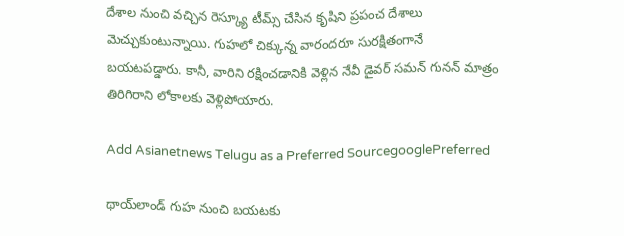దేశాల నుంచి వచ్చిన రెస్క్యూ టీమ్స్ చేసిన కృషిని ప్రపంచ దేశాలు మెచ్చుకుంటున్నాయి. గుహలో చిక్కున్న వారందరూ సురక్షితంగానే బయటపడ్డారు. కానీ, వారిని రక్షించడానికి వెళ్లిన నేవీ డైవర్ సమన్ గునన్ మాత్రం తిరిగిరాని లోకాలకు వెళ్లిపోయారు.

Add Asianetnews Telugu as a Preferred SourcegooglePreferred

థాయ్‌లాండ్ గుహ నుంచి బయటకు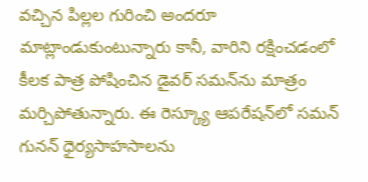వచ్చిన పిల్లల గురించి అందరూ మాట్లాండుకుంటున్నారు కానీ, వారిని రక్షించడంలో కీలక పాత్ర పోషించిన డైవర్ సమన్‌ను మాత్రం మర్చిపోతున్నారు. ఈ రెస్క్యూ ఆపరేషన్‌లో సమన్ గునన్ ధైర్యసాహసాలను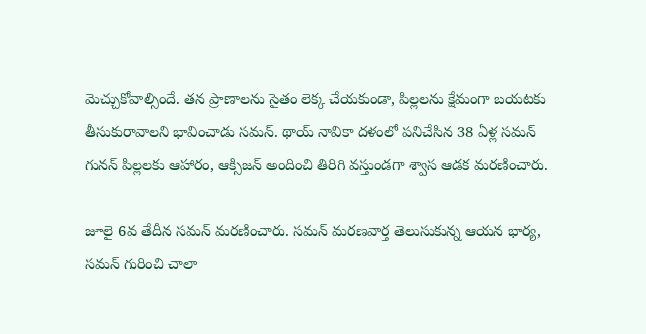మెచ్చుకోవాల్సిందే. తన ప్రాణాలను సైతం లెక్క చేయకుండా, పిల్లలను క్షేమంగా బయటకు తీసుకురావాలని భావించాడు సమన్. థాయ్ నావికా దళంలో పనిచేసిన 38 ఏళ్ల సమన్‌ గునన్‌ పిల్లలకు ఆహారం, ఆక్సిజన్‌ అందించి తిరిగి వస్తుండగా శ్వాస ఆడక మరణించారు.

జూలై 6వ తేదీన సమన్ మరణించారు. సమన్ మరణవార్త తెలుసుకున్న ఆయన భార్య, సమన్ గురించి చాలా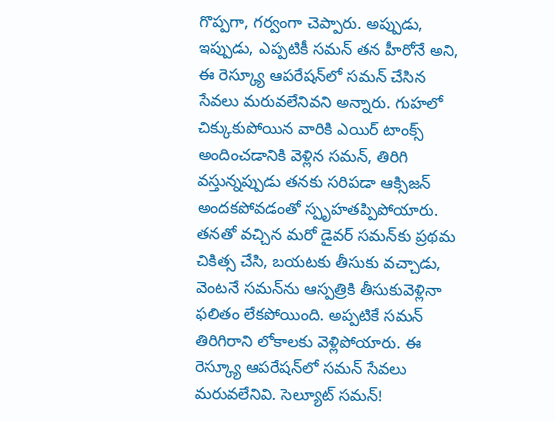గొప్పగా, గర్వంగా చెప్పారు. అప్పుడు, ఇప్పుడు, ఎప్పటికీ సమన్ తన హీరోనే అని, ఈ రెస్క్యూ ఆపరేషన్‌లో సమన్ చేసిన సేవలు మరువలేనివని అన్నారు. గుహలో చిక్కుకుపోయిన వారికి ఎయిర్ టాంక్స్ అందించడానికి వెళ్లిన సమన్, తిరిగి వస్తున్నప్పుడు తనకు సరిపడా ఆక్సిజన్ అందకపోవడంతో స్పృహతప్పిపోయారు. తనతో వచ్చిన మరో డైవర్ సమన్‌కు ప్రథమ చికిత్స చేసి, బయటకు తీసుకు వచ్చాడు, వెంటనే సమన్‌ను ఆస్పత్రికి తీసుకువెళ్లినా ఫలితం లేకపోయింది. అప్పటికే సమన్ తిరిగిరాని లోకాలకు వెళ్లిపోయారు. ఈ రెస్క్యూ ఆపరేషన్‌లో సమన్ సేవలు మరువలేనివి. సెల్యూట్ సమన్!